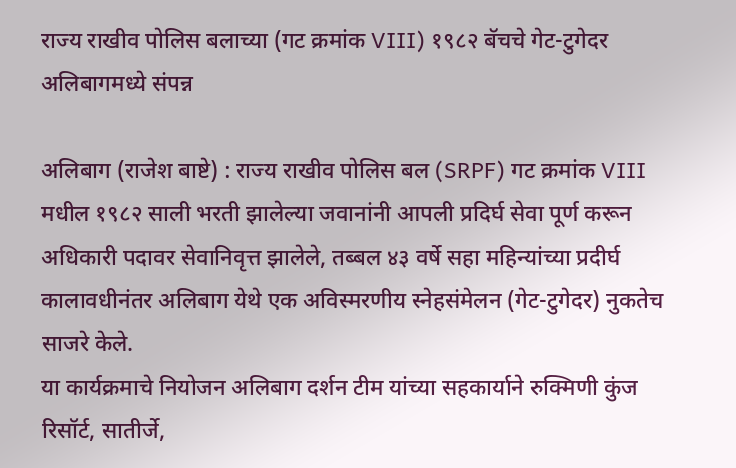राज्य राखीव पोलिस बलाच्या (गट क्रमांक VIII) १९८२ बॅचचे गेट-टुगेदर अलिबागमध्ये संपन्न

अलिबाग (राजेश बाष्टे) : राज्य राखीव पोलिस बल (SRPF) गट क्रमांक VIII मधील १९८२ साली भरती झालेल्या जवानांनी आपली प्रदिर्घ सेवा पूर्ण करून अधिकारी पदावर सेवानिवृत्त झालेले, तब्बल ४३ वर्षे सहा महिन्यांच्या प्रदीर्घ कालावधीनंतर अलिबाग येथे एक अविस्मरणीय स्नेहसंमेलन (गेट-टुगेदर) नुकतेच साजरे केले.
या कार्यक्रमाचे नियोजन अलिबाग दर्शन टीम यांच्या सहकार्याने रुक्मिणी कुंज रिसॉर्ट, सातीर्जे,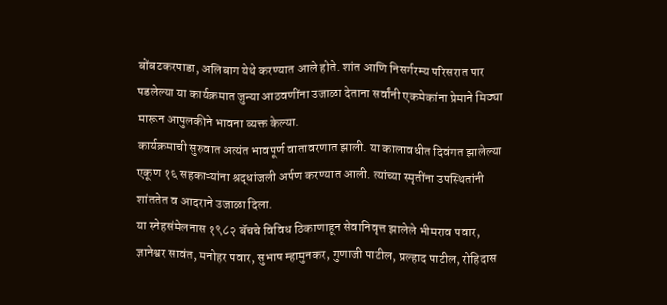बोंबटकरपाडा, अलिबाग येथे करण्यात आले होते. शांत आणि निसर्गरम्य परिसरात पार पडलेल्या या कार्यक्रमात जुन्या आठवणींना उजाळा देताना सर्वांनी एकमेकांना प्रेमाने मिठ्या मारून आपुलकीने भावना व्यक्त केल्या.
कार्यक्रमाची सुरुवात अत्यंत भावपूर्ण वातावरणात झाली. या कालावधीत दिवंगत झालेल्या एकूण १६ सहकाऱ्यांना श्रद्धांजली अर्पण करण्यात आली. त्यांच्या स्मृतींना उपस्थितांनी शांततेत व आदराने उजाळा दिला.
या स्नेहसंमेलनास १९८२ बॅचचे विविध ठिकाणाहून सेवानिवृत्त झालेले भीमराव पवार, ज्ञानेश्वर सावंत, मनोहर पवार, सुभाष म्हामुनकर, गुणाजी पाटील, प्रल्हाद पाटील, रोहिदास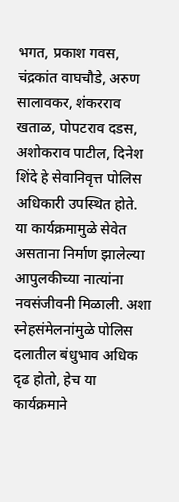भगत, प्रकाश गवस, चंद्रकांत वाघचौडे, अरुण सालावकर, शंकरराव खताळ, पोपटराव दडस, अशोकराव पाटील, दिनेश शिंदे हे सेवानिवृत्त पोलिस अधिकारी उपस्थित होते.
या कार्यक्रमामुळे सेवेत असताना निर्माण झालेल्या आपुलकीच्या नात्यांना नवसंजीवनी मिळाली. अशा स्नेहसंमेलनांमुळे पोलिस दलातील बंधुभाव अधिक दृढ होतो, हेच या कार्यक्रमाने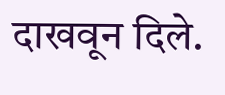दाखवून दिले.